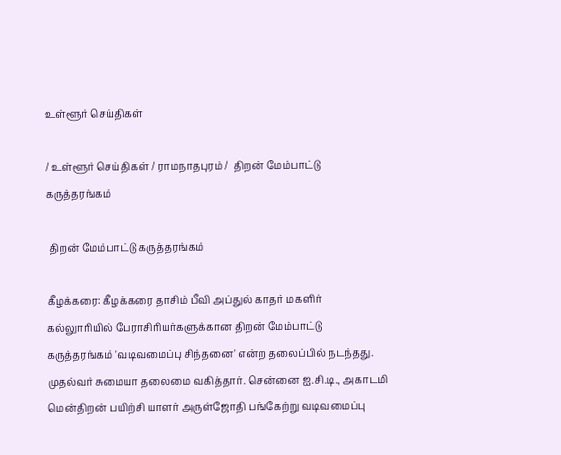உள்ளூர் செய்திகள்

/ உள்ளூர் செய்திகள் / ராமநாதபுரம் /  திறன் மேம்பாட்டு கருத்தரங்கம்

 திறன் மேம்பாட்டு கருத்தரங்கம்

கீழக்கரை: கீழக்கரை தாசிம் பீவி அப்துல் காதர் மகளிர் கல்லுாரியில் பேராசிரியர்களுக்கான திறன் மேம்பாட்டு கருத்தரங்கம் 'வடிவமைப்பு சிந்தனை' என்ற தலைப்பில் நடந்தது. முதல்வர் சுமையா தலைமை வகித்தார். சென்னை ஐ.சி.டி., அகாடமி மென்திறன் பயிற்சி யாளர் அருள்ஜோதி பங்கேற்று வடிவமைப்பு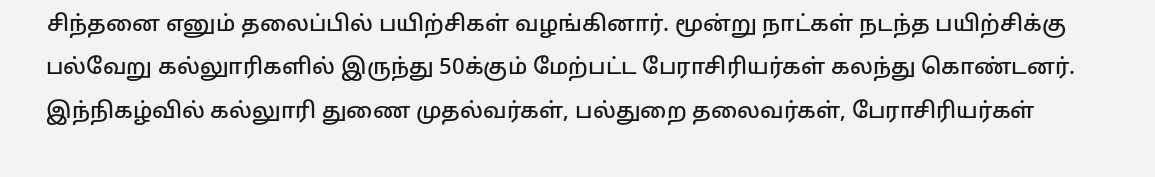சிந்தனை எனும் தலைப்பில் பயிற்சிகள் வழங்கினார். மூன்று நாட்கள் நடந்த பயிற்சிக்கு பல்வேறு கல்லுாரிகளில் இருந்து 50க்கும் மேற்பட்ட பேராசிரியர்கள் கலந்து கொண்டனர். இந்நிகழ்வில் கல்லுாரி துணை முதல்வர்கள், பல்துறை தலைவர்கள், பேராசிரியர்கள்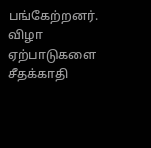பங்கேற்றனர். விழா ஏற்பாடுகளை சீதக்காதி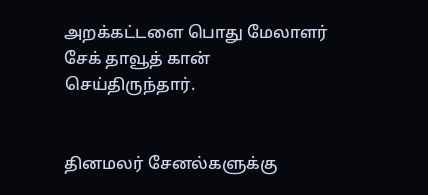அறக்கட்டளை பொது மேலாளர் சேக் தாவூத் கான் செய்திருந்தார்.


தினமலர் சேனல்களுக்கு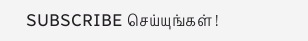SUBSCRIBE செய்யுங்கள் !